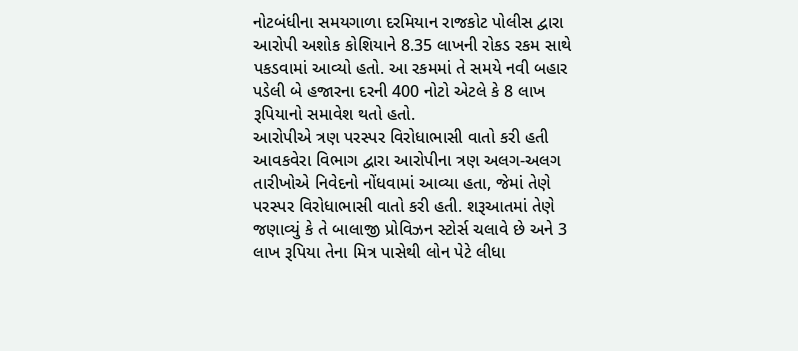નોટબંધીના સમયગાળા દરમિયાન રાજકોટ પોલીસ દ્વારા આરોપી અશોક કોશિયાને 8.35 લાખની રોકડ રકમ સાથે પકડવામાં આવ્યો હતો. આ રકમમાં તે સમયે નવી બહાર પડેલી બે હજારના દરની 400 નોટો એટલે કે 8 લાખ રૂપિયાનો સમાવેશ થતો હતો.
આરોપીએ ત્રણ પરસ્પર વિરોધાભાસી વાતો કરી હતી આવકવેરા વિભાગ દ્વારા આરોપીના ત્રણ અલગ-અલગ તારીખોએ નિવેદનો નોંધવામાં આવ્યા હતા, જેમાં તેણે પરસ્પર વિરોધાભાસી વાતો કરી હતી. શરૂઆતમાં તેણે જણાવ્યું કે તે બાલાજી પ્રોવિઝન સ્ટોર્સ ચલાવે છે અને 3 લાખ રૂપિયા તેના મિત્ર પાસેથી લોન પેટે લીધા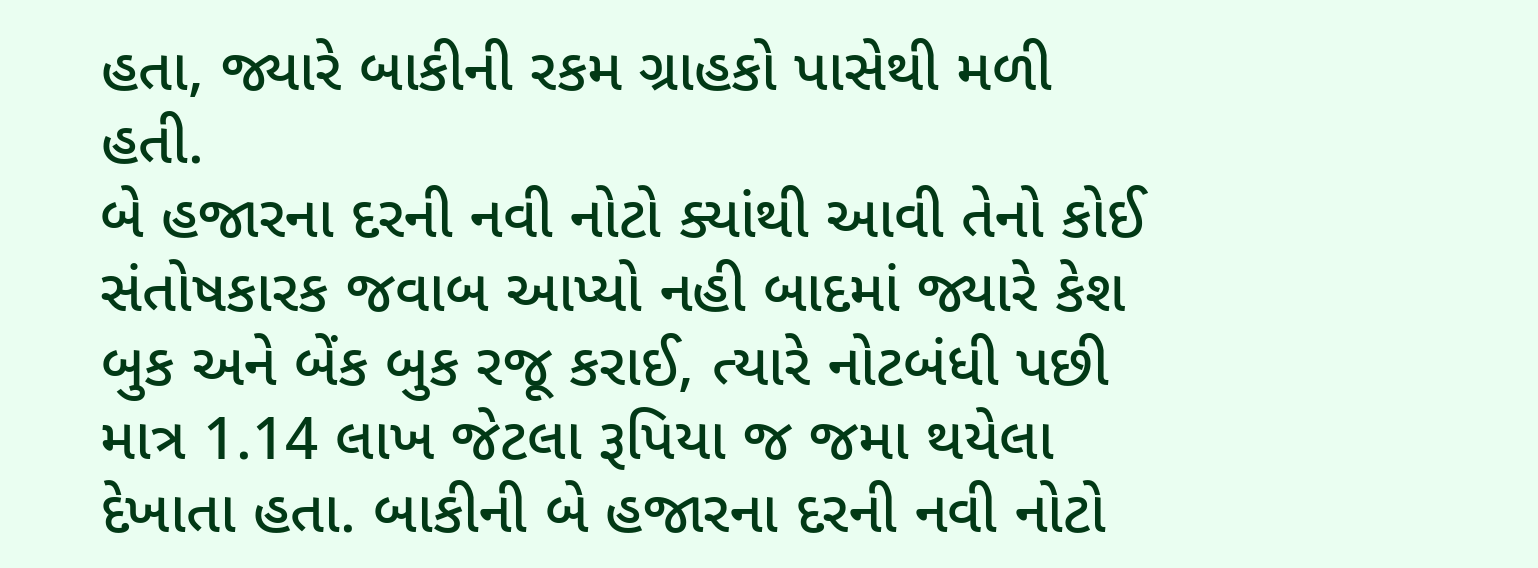હતા, જ્યારે બાકીની રકમ ગ્રાહકો પાસેથી મળી હતી.
બે હજારના દરની નવી નોટો ક્યાંથી આવી તેનો કોઈ સંતોષકારક જવાબ આપ્યો નહી બાદમાં જ્યારે કેશ બુક અને બેંક બુક રજૂ કરાઈ, ત્યારે નોટબંધી પછી માત્ર 1.14 લાખ જેટલા રૂપિયા જ જમા થયેલા દેખાતા હતા. બાકીની બે હજારના દરની નવી નોટો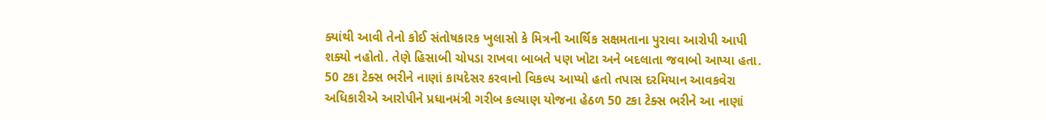ક્યાંથી આવી તેનો કોઈ સંતોષકારક ખુલાસો કે મિત્રની આર્થિક સક્ષમતાના પુરાવા આરોપી આપી શક્યો નહોતો. તેણે હિસાબી ચોપડા રાખવા બાબતે પણ ખોટા અને બદલાતા જવાબો આપ્યા હતા.
50 ટકા ટેક્સ ભરીને નાણાં કાયદેસર કરવાનો વિકલ્પ આપ્યો હતો તપાસ દરમિયાન આવકવેરા અધિકારીએ આરોપીને પ્રધાનમંત્રી ગરીબ કલ્યાણ યોજના હેઠળ 50 ટકા ટેક્સ ભરીને આ નાણાં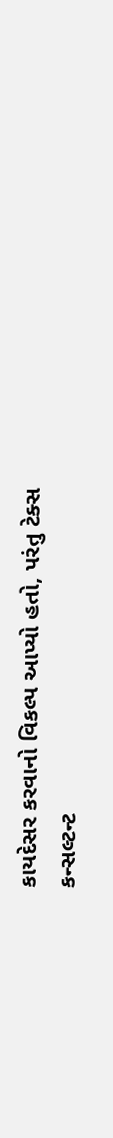કાયદેસર કરવાનો વિકલ્પ આપ્યો હતો, પરંતુ ટેક્સ કન્સલ્ટન્ટ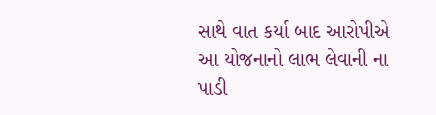સાથે વાત કર્યા બાદ આરોપીએ આ યોજનાનો લાભ લેવાની ના પાડી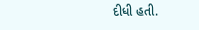દીધી હતી.